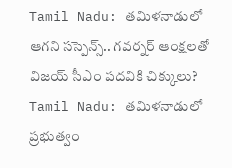Tamil Nadu: తమిళనాడులో ఆగని సస్పెన్స్.. గవర్నర్ ఆంక్షలతో విజయ్ సీఎం పదవికి చిక్కులు?
Tamil Nadu: తమిళనాడులో ప్రభుత్వం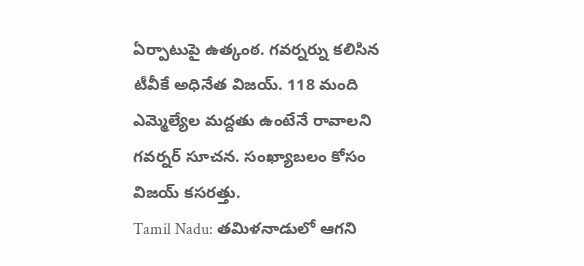ఏర్పాటుపై ఉత్కంఠ. గవర్నర్ను కలిసిన టీవీకే అధినేత విజయ్. 118 మంది ఎమ్మెల్యేల మద్దతు ఉంటేనే రావాలని గవర్నర్ సూచన. సంఖ్యాబలం కోసం విజయ్ కసరత్తు.
Tamil Nadu: తమిళనాడులో ఆగని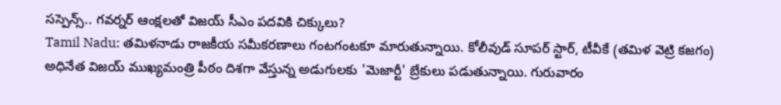సస్పెన్స్.. గవర్నర్ ఆంక్షలతో విజయ్ సీఎం పదవికి చిక్కులు?
Tamil Nadu: తమిళనాడు రాజకీయ సమీకరణాలు గంటగంటకూ మారుతున్నాయి. కోలీవుడ్ సూపర్ స్టార్, టీవీకే (తమిళ వెట్రి కజగం) అధినేత విజయ్ ముఖ్యమంత్రి పీఠం దిశగా వేస్తున్న అడుగులకు 'మెజార్టీ' బ్రేకులు పడుతున్నాయి. గురువారం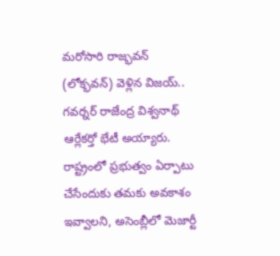మరోసారి రాజ్భవన్ (లోక్భవన్) వెళ్లిన విజయ్.. గవర్నర్ రాజేంద్ర విశ్వనాథ్ ఆర్లేకర్తో భేటీ అయ్యారు. రాష్ట్రంలో ప్రభుత్వం ఏర్పాటు చేసేందుకు తమకు అవకాశం ఇవ్వాలని, అసెంబ్లీలో మెజార్టీ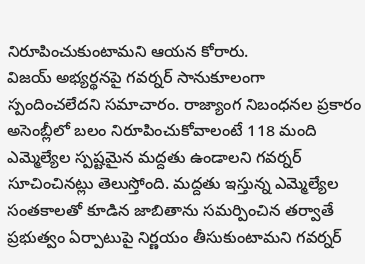నిరూపించుకుంటామని ఆయన కోరారు.
విజయ్ అభ్యర్థనపై గవర్నర్ సానుకూలంగా స్పందించలేదని సమాచారం. రాజ్యాంగ నిబంధనల ప్రకారం అసెంబ్లీలో బలం నిరూపించుకోవాలంటే 118 మంది ఎమ్మెల్యేల స్పష్టమైన మద్దతు ఉండాలని గవర్నర్ సూచించినట్లు తెలుస్తోంది. మద్దతు ఇస్తున్న ఎమ్మెల్యేల సంతకాలతో కూడిన జాబితాను సమర్పించిన తర్వాతే ప్రభుత్వం ఏర్పాటుపై నిర్ణయం తీసుకుంటామని గవర్నర్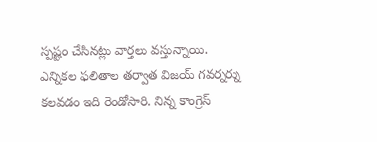స్పష్టం చేసినట్లు వార్తలు వస్తున్నాయి.
ఎన్నికల ఫలితాల తర్వాత విజయ్ గవర్నర్ను కలవడం ఇది రెండోసారి. నిన్న కాంగ్రెస్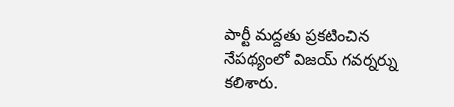పార్టీ మద్దతు ప్రకటించిన నేపథ్యంలో విజయ్ గవర్నర్ను కలిశారు.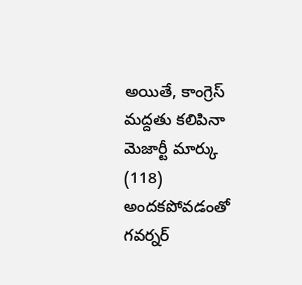అయితే, కాంగ్రెస్ మద్దతు కలిపినా మెజార్టీ మార్కు (118) అందకపోవడంతో గవర్నర్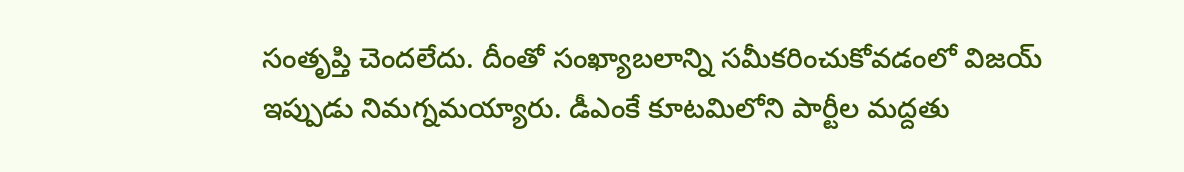సంతృప్తి చెందలేదు. దీంతో సంఖ్యాబలాన్ని సమీకరించుకోవడంలో విజయ్ ఇప్పుడు నిమగ్నమయ్యారు. డీఎంకే కూటమిలోని పార్టీల మద్దతు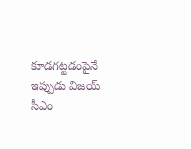కూడగట్టడంపైనే ఇప్పుడు విజయ్ సీఎం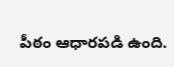పీఠం ఆధారపడి ఉంది.